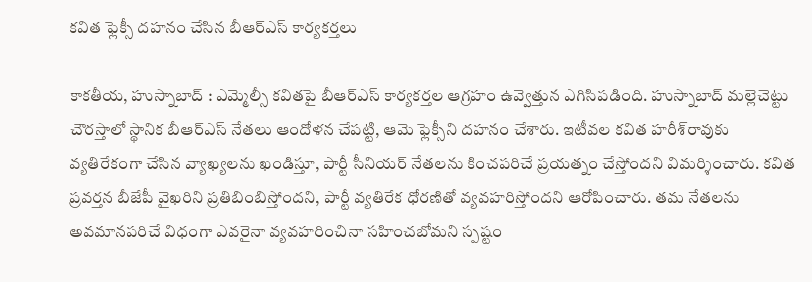కవిత ఫ్లెక్సీ దహనం చేసిన బీఆర్ఎస్ కార్యకర్తలు

కాకతీయ, హుస్నాబాద్‌ : ఎమ్మెల్సీ కవితపై బీఆర్ఎస్ కార్యకర్తల ఆగ్రహం ఉవ్వెత్తున ఎగిసిపడింది. హుస్నాబాద్ మల్లెచెట్టు చౌరస్తాలో స్థానిక బీఆర్ఎస్ నేతలు ఆందోళన చేపట్టి, ఆమె ఫ్లెక్సీని దహనం చేశారు. ఇటీవల కవిత హరీశ్‌రావుకు వ్యతిరేకంగా చేసిన వ్యాఖ్యలను ఖండిస్తూ, పార్టీ సీనియర్ నేతలను కించపరిచే ప్రయత్నం చేస్తోందని విమర్శించారు. కవిత ప్రవర్తన బీజేపీ వైఖరిని ప్రతిబింబిస్తోందని, పార్టీ వ్యతిరేక ధోరణితో వ్యవహరిస్తోందని ఆరోపించారు. తమ నేతలను అవమానపరిచే విధంగా ఎవరైనా వ్యవహరించినా సహించబోమని స్పష్టం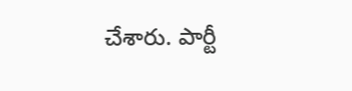చేశారు. పార్టీ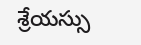శ్రేయస్సు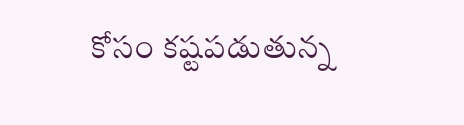కోసం కష్టపడుతున్న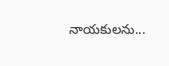నాయకులను...